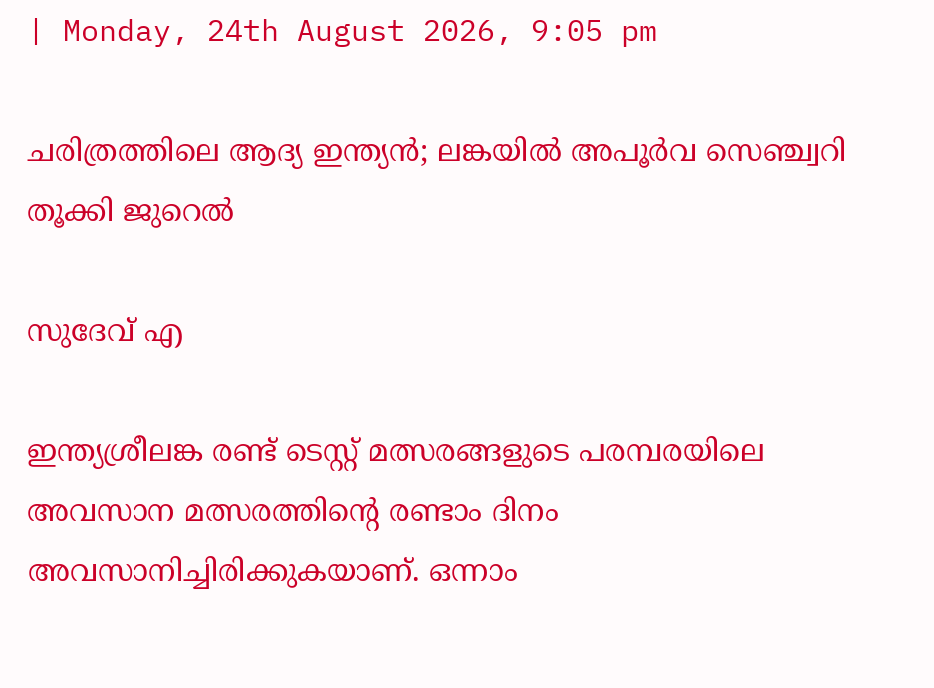| Monday, 24th August 2026, 9:05 pm

ചരിത്രത്തിലെ ആദ്യ ഇന്ത്യന്‍; ലങ്കയില്‍ അപൂര്‍വ സെഞ്ച്വറി തൂക്കി ജുറെല്‍

സുദേവ് എ

ഇന്ത്യശ്രീലങ്ക രണ്ട് ടെസ്റ്റ് മത്സരങ്ങളുടെ പരമ്പരയിലെ അവസാന മത്സരത്തിന്റെ രണ്ടാം ദിനം അവസാനിച്ചിരിക്കുകയാണ്. ഒന്നാം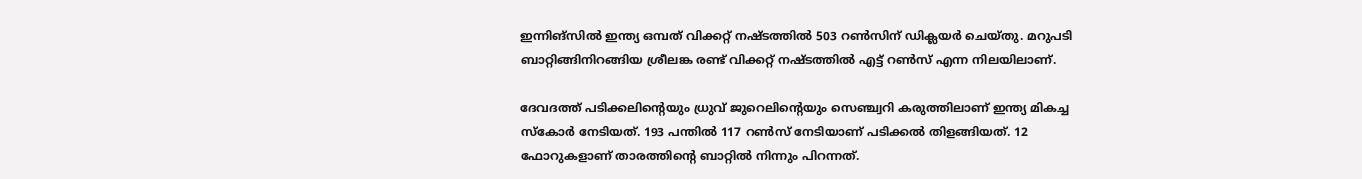ഇന്നിങ്‌സില്‍ ഇന്ത്യ ഒമ്പത് വിക്കറ്റ് നഷ്ടത്തില്‍ 503 റണ്‍സിന് ഡിക്ലയര്‍ ചെയ്തു. മറുപടി ബാറ്റിങ്ങിനിറങ്ങിയ ശ്രീലങ്ക രണ്ട് വിക്കറ്റ് നഷ്ടത്തില്‍ എട്ട് റണ്‍സ് എന്ന നിലയിലാണ്.

ദേവദത്ത് പടിക്കലിന്റെയും ധ്രുവ് ജുറെലിന്റെയും സെഞ്ച്വറി കരുത്തിലാണ് ഇന്ത്യ മികച്ച സ്‌കോര്‍ നേടിയത്. 193 പന്തില്‍ 117 റണ്‍സ് നേടിയാണ് പടിക്കല്‍ തിളങ്ങിയത്. 12 ഫോറുകളാണ് താരത്തിന്റെ ബാറ്റില്‍ നിന്നും പിറന്നത്.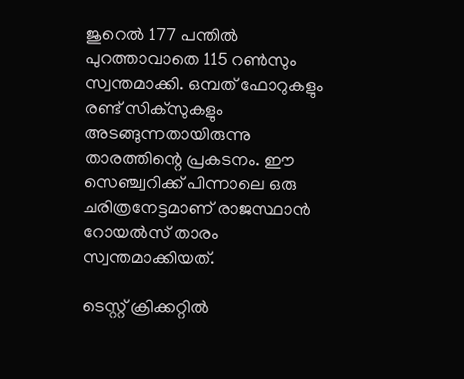ജുറെല്‍ 177 പന്തില്‍ പുറത്താവാതെ 115 റണ്‍സും സ്വന്തമാക്കി. ഒമ്പത് ഫോറുകളും രണ്ട് സിക്‌സുകളും അടങ്ങുന്നതായിരുന്നു താരത്തിന്റെ പ്രകടനം. ഈ സെഞ്ച്വറിക്ക് പിന്നാലെ ഒരു ചരിത്രനേട്ടമാണ് രാജസ്ഥാന്‍ റോയല്‍സ് താരം സ്വന്തമാക്കിയത്.

ടെസ്റ്റ് ക്രിക്കറ്റില്‍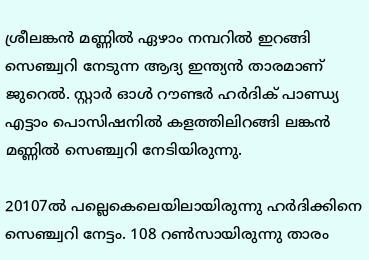ശ്രീലങ്കന്‍ മണ്ണില്‍ ഏഴാം നമ്പറില്‍ ഇറങ്ങി സെഞ്ച്വറി നേടുന്ന ആദ്യ ഇന്ത്യന്‍ താരമാണ് ജുറെല്‍. സ്റ്റാര്‍ ഓള്‍ റൗണ്ടര്‍ ഹര്‍ദിക് പാണ്ഡ്യ എട്ടാം പൊസിഷനില്‍ കളത്തിലിറങ്ങി ലങ്കന്‍ മണ്ണില്‍ സെഞ്ച്വറി നേടിയിരുന്നു.

20107ല്‍ പല്ലെകെലെയിലായിരുന്നു ഹര്‍ദിക്കിനെ സെഞ്ച്വറി നേട്ടം. 108 റണ്‍സായിരുന്നു താരം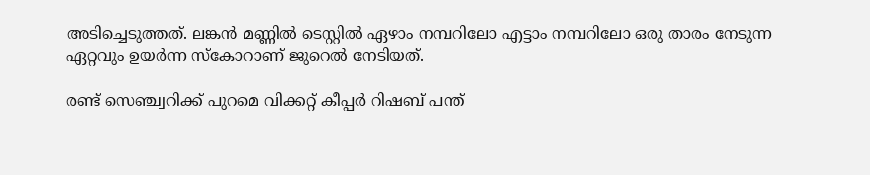അടിച്ചെടുത്തത്. ലങ്കന്‍ മണ്ണില്‍ ടെസ്റ്റില്‍ ഏഴാം നമ്പറിലോ എട്ടാം നമ്പറിലോ ഒരു താരം നേടുന്ന ഏറ്റവും ഉയര്‍ന്ന സ്‌കോറാണ് ജുറെല്‍ നേടിയത്.

രണ്ട് സെഞ്ച്വറിക്ക് പുറമെ വിക്കറ്റ് കീപ്പര്‍ റിഷബ് പന്ത്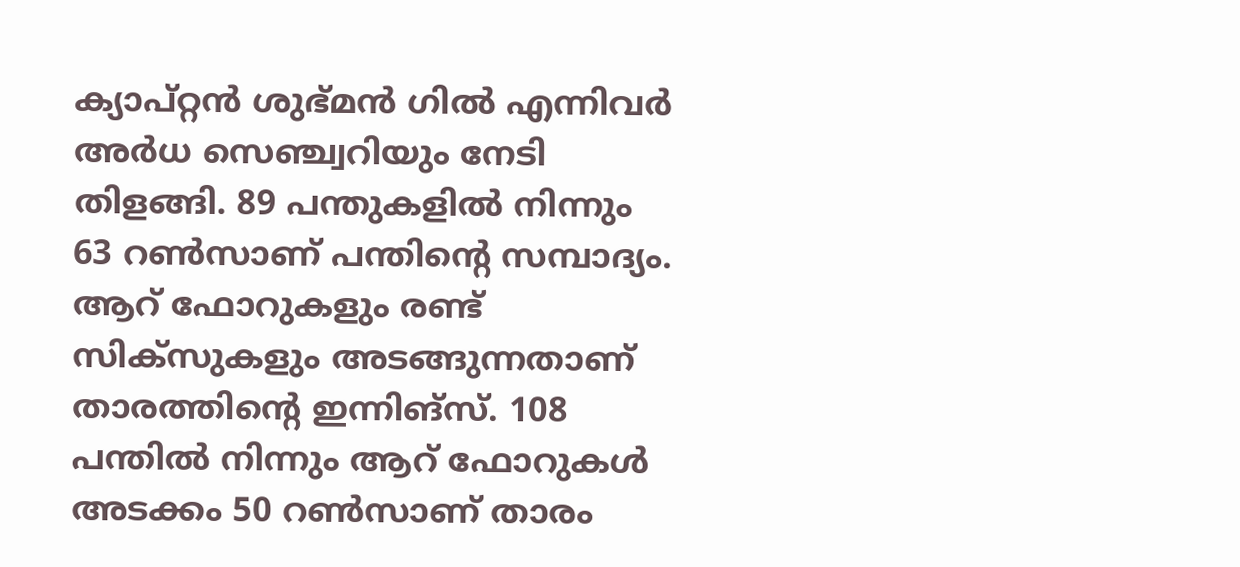ക്യാപ്റ്റന്‍ ശുഭ്മന്‍ ഗില്‍ എന്നിവര്‍ അര്‍ധ സെഞ്ച്വറിയും നേടി തിളങ്ങി. 89 പന്തുകളില്‍ നിന്നും 63 റണ്‍സാണ് പന്തിന്റെ സമ്പാദ്യം. ആറ് ഫോറുകളും രണ്ട് സിക്‌സുകളും അടങ്ങുന്നതാണ് താരത്തിന്റെ ഇന്നിങ്‌സ്. 108 പന്തില്‍ നിന്നും ആറ് ഫോറുകള്‍ അടക്കം 50 റണ്‍സാണ് താരം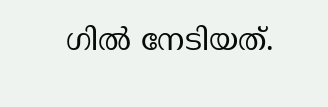ഗില്‍ നേടിയത്.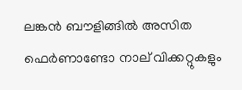ലങ്കന്‍ ബൗളിങ്ങില്‍ അസിത ഫെര്‍ണാണ്ടോ നാല് വിക്കറ്റുകളും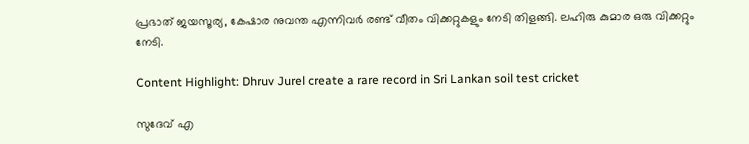പ്രഭാത് ജയസൂര്യ, കേഷാര നുവന്ത എന്നിവര്‍ രണ്ട് വീതം വിക്കറ്റുകളും നേടി തിളങ്ങി. ലഹിരു കുമാര ഒരു വിക്കറ്റും നേടി.

Content Highlight: Dhruv Jurel create a rare record in Sri Lankan soil test cricket

സുദേവ് എ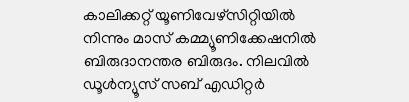കാലിക്കറ്റ് യൂണിവേഴ്‌സിറ്റിയില്‍ നിന്നും മാസ് കമ്മ്യൂണിക്കേഷനില്‍ ബിരുദാനന്തര ബിരുദം. നിലവില്‍ ഡൂള്‍ന്യൂസ് സബ് എഡിറ്റര്‍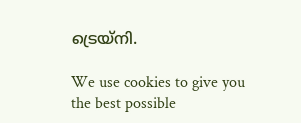ട്രെയ്‌നി.

We use cookies to give you the best possible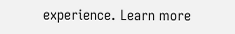experience. Learn more